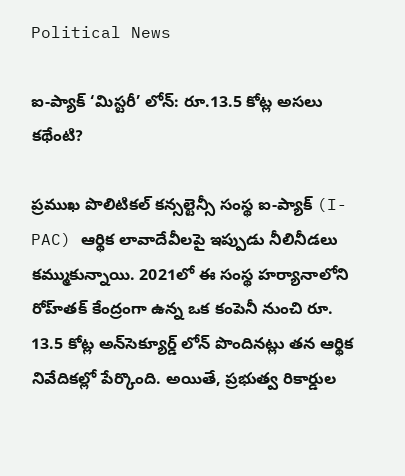Political News

ఐ-ప్యాక్ ‘మిస్టరీ’ లోన్: రూ.13.5 కోట్ల అసలు కథేంటి?

ప్రముఖ పొలిటికల్ కన్సల్టెన్సీ సంస్థ ఐ-ప్యాక్ (I-PAC) ఆర్థిక లావాదేవీలపై ఇప్పుడు నీలినీడలు కమ్ముకున్నాయి. 2021లో ఈ సంస్థ హర్యానాలోని రోహ్‌తక్ కేంద్రంగా ఉన్న ఒక కంపెనీ నుంచి రూ. 13.5 కోట్ల అన్‌సెక్యూర్డ్ లోన్ పొందినట్లు తన ఆర్థిక నివేదికల్లో పేర్కొంది. అయితే, ప్రభుత్వ రికార్డుల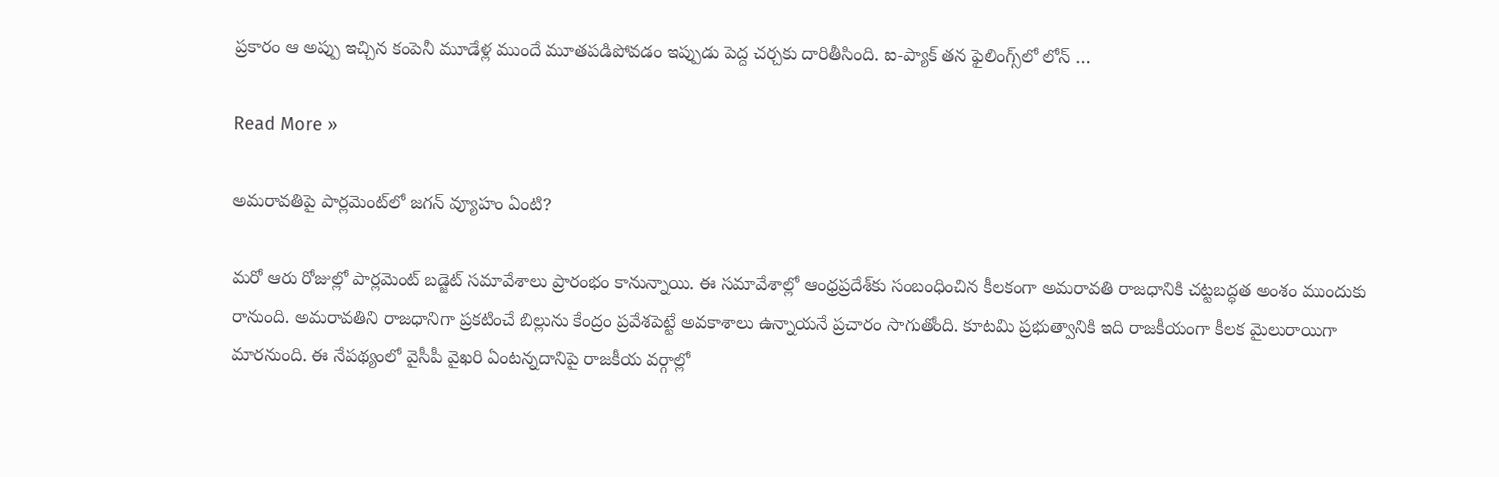ప్రకారం ఆ అప్పు ఇచ్చిన కంపెనీ మూడేళ్ల ముందే మూతపడిపోవడం ఇప్పుడు పెద్ద చర్చకు దారితీసింది. ఐ-ప్యాక్ తన ఫైలింగ్స్‌లో లోన్ …

Read More »

అమరావతిపై పార్లమెంట్‌లో జగన్‌ వ్యూహం ఏంటి?

మరో ఆరు రోజుల్లో పార్లమెంట్‌ బడ్జెట్‌ సమావేశాలు ప్రారంభం కానున్నాయి. ఈ సమావేశాల్లో ఆంధ్రప్రదేశ్‌కు సంబంధించిన కీలకంగా అమరావతి రాజధానికి చట్టబద్ధత అంశం ముందుకు రానుంది. అమరావతిని రాజధానిగా ప్రకటించే బిల్లును కేంద్రం ప్రవేశపెట్టే అవకాశాలు ఉన్నాయనే ప్రచారం సాగుతోంది. కూటమి ప్రభుత్వానికి ఇది రాజకీయంగా కీలక మైలురాయిగా మారనుంది. ఈ నేపథ్యంలో వైసీపీ వైఖరి ఏంటన్నదానిపై రాజకీయ వర్గాల్లో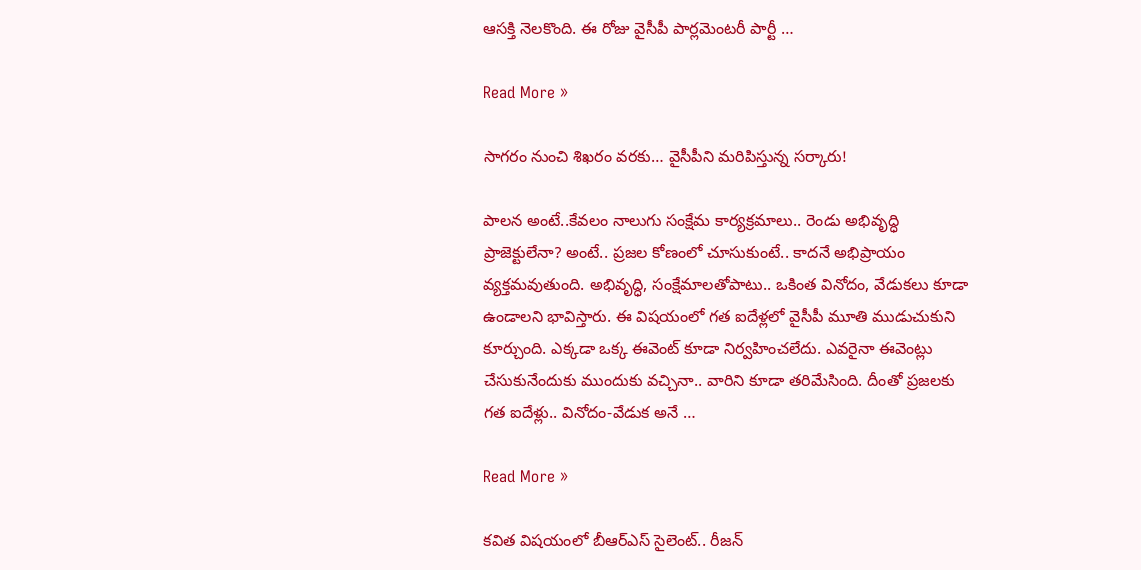ఆసక్తి నెలకొంది. ఈ రోజు వైసీపీ పార్లమెంటరీ పార్టీ …

Read More »

సాగరం నుంచి శిఖరం వరకు… వైసీపీని మ‌రిపిస్తున్న స‌ర్కారు!

పాల‌న అంటే..కేవ‌లం నాలుగు సంక్షేమ కార్య‌క్ర‌మాలు.. రెండు అభివృద్ధి ప్రాజెక్టులేనా? అంటే.. ప్ర‌జ‌ల కోణంలో చూసుకుంటే.. కాద‌నే అభిప్రాయం వ్య‌క్త‌మ‌వుతుంది. అభివృద్ధి, సంక్షేమాల‌తోపాటు.. ఒకింత వినోదం, వేడుక‌లు కూడా ఉండాల‌ని భావిస్తారు. ఈ విష‌యంలో గ‌త ఐదేళ్ల‌లో వైసీపీ మూతి ముడుచుకుని కూర్చుంది. ఎక్క‌డా ఒక్క ఈవెంట్ కూడా నిర్వ‌హించ‌లేదు. ఎవ‌రైనా ఈవెంట్లు చేసుకునేందుకు ముందుకు వ‌చ్చినా.. వారిని కూడా త‌రిమేసింది. దీంతో ప్ర‌జ‌ల‌కు గ‌త ఐదేళ్లు.. వినోదం-వేడుక అనే …

Read More »

క‌విత విష‌యంలో బీఆర్ఎస్ సైలెంట్‌.. రీజ‌న్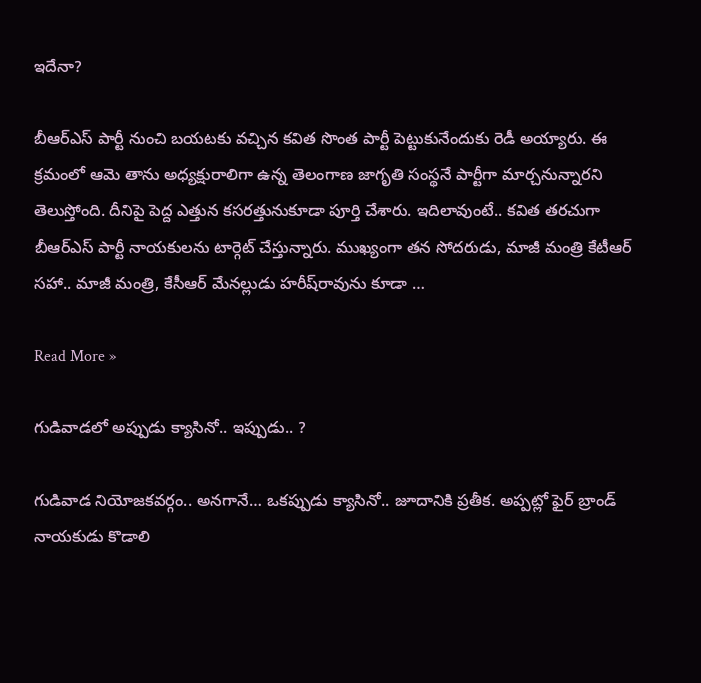ఇదేనా?

బీఆర్ఎస్ పార్టీ నుంచి బ‌య‌ట‌కు వ‌చ్చిన క‌విత సొంత పార్టీ పెట్టుకునేందుకు రెడీ అయ్యారు. ఈ క్ర‌మంలో ఆమె తాను అధ్య‌క్షురాలిగా ఉన్న తెలంగాణ జాగృతి సంస్థ‌నే పార్టీగా మార్చ‌నున్నార‌ని తెలుస్తోంది. దీనిపై పెద్ద ఎత్తున క‌స‌ర‌త్తునుకూడా పూర్తి చేశారు. ఇదిలావుంటే.. క‌విత త‌ర‌చుగా బీఆర్ఎస్ పార్టీ నాయ‌కుల‌ను టార్గెట్ చేస్తున్నారు. ముఖ్యంగా త‌న సోద‌రుడు, మాజీ మంత్రి కేటీఆర్ స‌హా.. మాజీ మంత్రి, కేసీఆర్ మేన‌ల్లుడు హ‌రీష్‌రావును కూడా …

Read More »

గుడివాడ‌లో అప్పుడు క్యాసినో.. ఇప్పుడు.. ?

గుడివాడ నియోజ‌క‌వ‌ర్గం.. అన‌గానే… ఒక‌ప్పుడు క్యాసినో.. జూదానికి ప్ర‌తీక‌. అప్ప‌ట్లో ఫైర్ బ్రాండ్ నాయ‌కుడు కొడాలి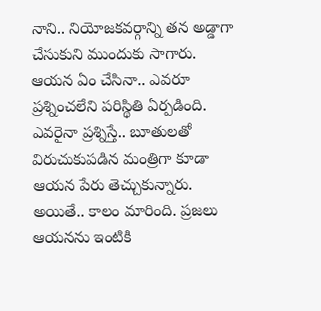నాని.. నియోజ‌క‌వ‌ర్గాన్ని త‌న అడ్డాగా చేసుకుని ముందుకు సాగారు. ఆయ‌న ఏం చేసినా.. ఎవ‌రూ ప్ర‌శ్నించ‌లేని ప‌రిస్థితి ఏర్ప‌డింది. ఎవ‌రైనా ప్ర‌శ్నిస్తే.. బూతుల‌తో విరుచుకుప‌డిన మంత్రిగా కూడా ఆయ‌న పేరు తెచ్చుకున్నారు. అయితే.. కాలం మారింది. ప్ర‌జ‌లు ఆయ‌న‌ను ఇంటికి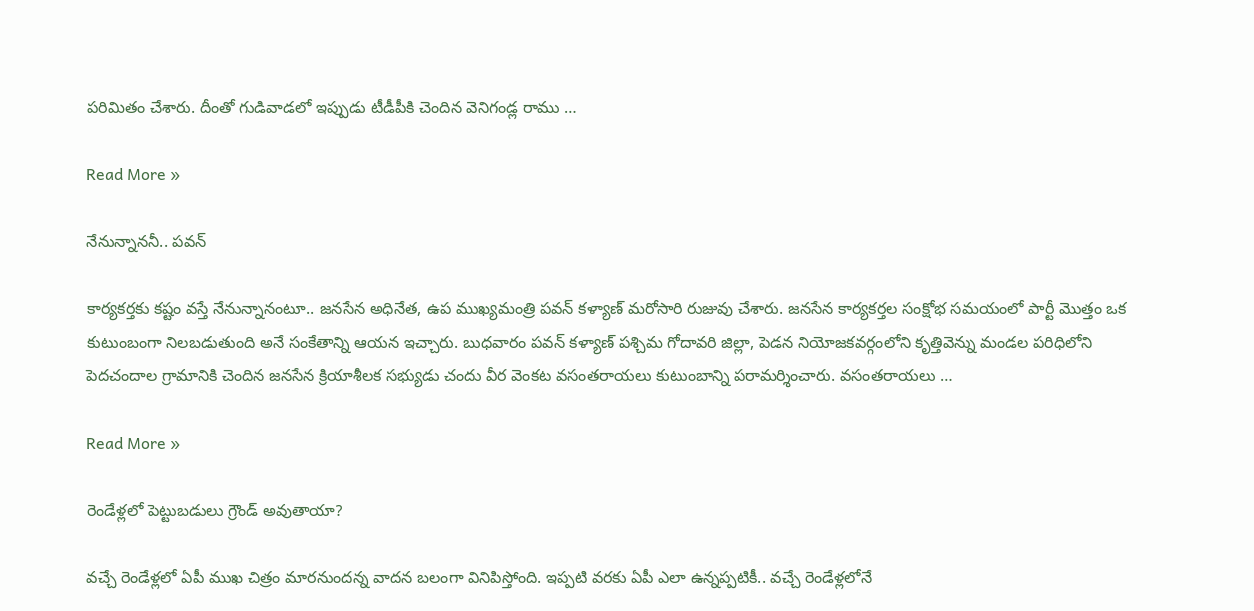ప‌రిమితం చేశారు. దీంతో గుడివాడ‌లో ఇప్పుడు టీడీపీకి చెందిన వెనిగండ్ల రాము …

Read More »

నేనున్నాననీ.. పవన్

కార్యకర్తకు కష్టం వస్తే నేనున్నానంటూ.. జనసేన అధినేత, ఉప ముఖ్యమంత్రి పవన్ కళ్యాణ్ మరోసారి రుజువు చేశారు. జనసేన కార్యకర్తల సంక్షోభ సమయంలో పార్టీ మొత్తం ఒక కుటుంబంగా నిలబడుతుంది అనే సంకేతాన్ని ఆయన ఇచ్చారు. బుధవారం పవన్ కళ్యాణ్ పశ్చిమ గోదావరి జిల్లా, పెడన నియోజకవర్గంలోని కృత్తివెన్ను మండల పరిధిలోని పెదచందాల గ్రామానికి చెందిన జనసేన క్రియాశీలక సభ్యుడు చందు వీర వెంకట వసంతరాయలు కుటుంబాన్ని పరామర్శించారు. వసంతరాయలు …

Read More »

రెండేళ్లలో పెట్టుబడులు గ్రౌండ్ అవుతాయా?

వ‌చ్చే రెండేళ్ల‌లో ఏపీ ముఖ చిత్రం మార‌నుంద‌న్న వాద‌న బ‌లంగా వినిపిస్తోంది. ఇప్ప‌టి వ‌ర‌కు ఏపీ ఎలా ఉన్న‌ప్ప‌టికీ.. వ‌చ్చే రెండేళ్ల‌లోనే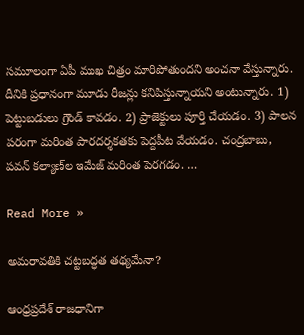స‌మూలంగా ఏపీ ముఖ చిత్రం మారిపోతుంద‌ని అంచ‌నా వేస్తున్నారు. దీనికి ప్ర‌ధానంగా మూడు రీజ‌న్లు క‌నిపిస్తున్నాయ‌ని అంటున్నారు. 1) పెట్టుబ‌డులు గ్రౌండ్ కావ‌డం. 2) ప్రాజెక్టులు పూర్తి చేయ‌డం. 3) పాల‌న ప‌రంగా మ‌రింత పార‌ద‌ర్శ‌కత‌కు పెద్ద‌పీట వేయ‌డం. చంద్ర‌బాబు, ప‌వ‌న్ క‌ల్యాణ్‌ల‌ ఇమేజ్ మ‌రింత పెర‌గ‌డం. …

Read More »

అమరావతికి చట్టబద్ధత తథ్యమేనా?

ఆంధ్రప్రదేశ్ రాజధానిగా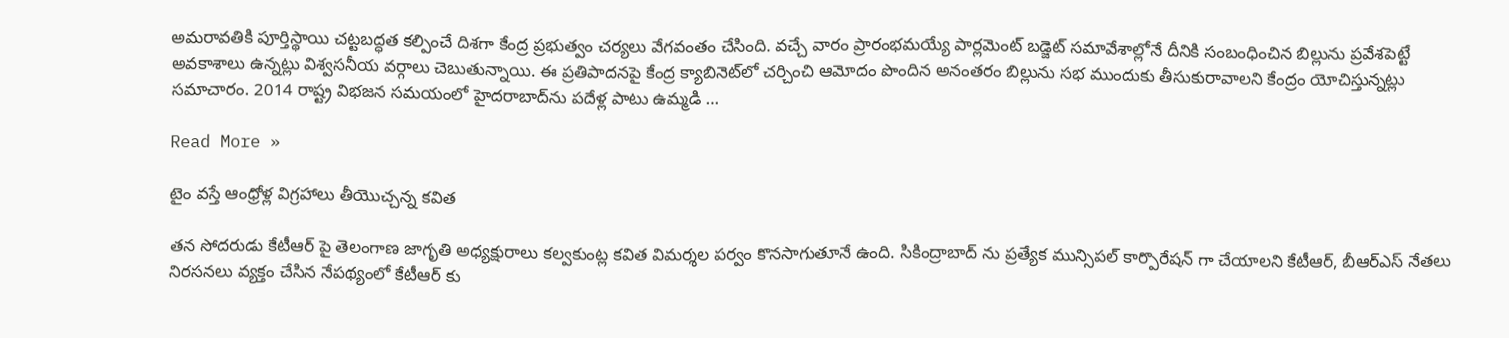అమరావతికి పూర్తిస్థాయి చట్టబద్ధత కల్పించే దిశగా కేంద్ర ప్రభుత్వం చర్యలు వేగవంతం చేసింది. వచ్చే వారం ప్రారంభమయ్యే పార్లమెంట్ బడ్జెట్ సమావేశాల్లోనే దీనికి సంబంధించిన బిల్లును ప్రవేశపెట్టే అవకాశాలు ఉన్నట్లు విశ్వసనీయ వర్గాలు చెబుతున్నాయి. ఈ ప్రతిపాదనపై కేంద్ర క్యాబినెట్‌లో చర్చించి ఆమోదం పొందిన అనంతరం బిల్లును సభ ముందుకు తీసుకురావాలని కేంద్రం యోచిస్తున్నట్లు సమాచారం. 2014 రాష్ట్ర విభజన సమయంలో హైదరాబాద్‌ను పదేళ్ల పాటు ఉమ్మడి …

Read More »

టైం వస్తే ఆంధ్రోళ్ల విగ్రహాలు తీయొచ్చన్న కవిత

తన సోదరుడు కేటీఆర్ పై తెలంగాణ జాగృతి అధ్యక్షురాలు కల్వకుంట్ల కవిత విమర్శల పర్వం కొనసాగుతూనే ఉంది. సికింద్రాబాద్ ను ప్రత్యేక మున్సిపల్ కార్పొరేషన్ గా చేయాలని కేటీఆర్, బీఆర్ఎస్ నేతలు నిరసనలు వ్యక్తం చేసిన నేపథ్యంలో కేటీఆర్ కు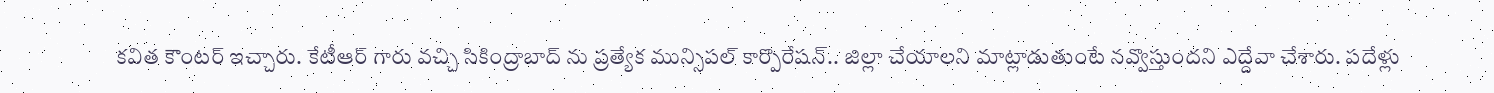కవిత కౌంటర్ ఇచ్చారు. కేటీఆర్ గారు వచ్చి సికింద్రాబాద్ ను ప్రత్యేక మున్సిపల్ కార్పొరేషన్.. జిల్లా చేయాలని మాట్లాడుతుంటే నవ్వొస్తుందని ఎద్దేవా చేశారు. పదేళ్లు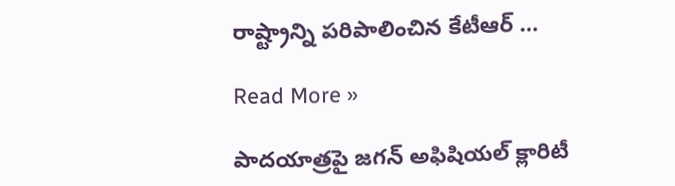రాష్ట్రాన్ని పరిపాలించిన కేటీఆర్ …

Read More »

పాదయాత్రపై జగన్ అఫిషియల్ క్లారిటీ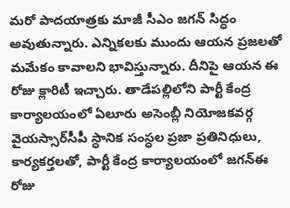మరో పాదయాత్రకు మాజీ సీఎం జగన్ సిద్ధం అవుతున్నారు. ఎన్నికలకు ముందు ఆయన ప్రజలతో మమేకం కావాలని భావిస్తున్నారు. దీనిపై ఆయన ఈ రోజు క్లారిటీ ఇచ్చారు. తాడేపల్లిలోని పార్టీ కేంద్ర కార్యాలయంలో ఏలూరు అసెంబ్లీ నియోజకవర్గ వైయస్సార్‌సీపీ స్ధానిక సంస్ధల ప్రజా ప్రతినిధులు, కార్యకర్తలతో, పార్టీ కేంద్ర కార్యాలయంలో జగన్ఈ రోజు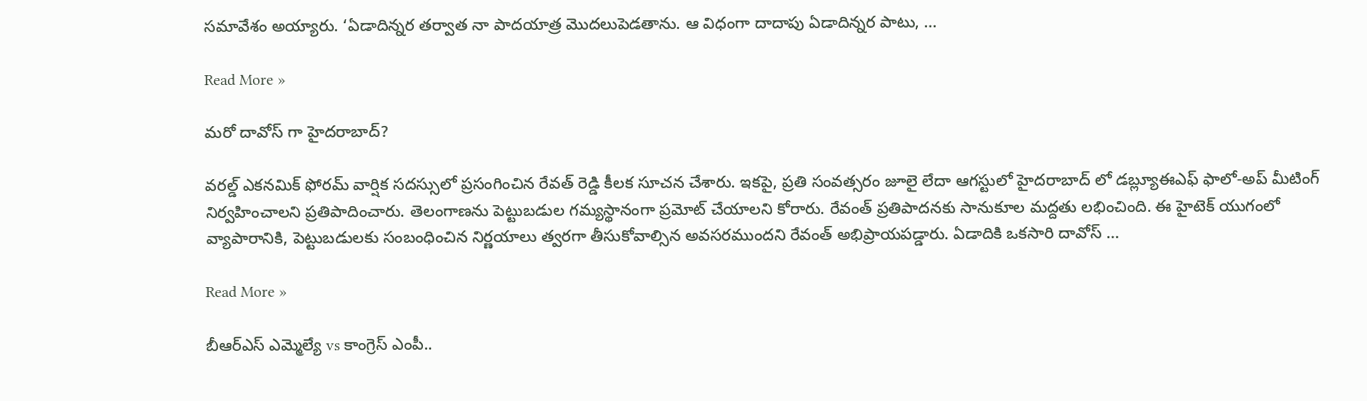సమావేశం అయ్యారు. ‘ఏడాదిన్నర తర్వాత నా పాదయాత్ర మొదలుపెడతాను. ఆ విధంగా దాదాపు ఏడాదిన్నర పాటు, …

Read More »

మరో దావోస్ గా హైదరాబాద్?

వరల్డ్ ఎకనమిక్ ఫోరమ్ వార్షిక సదస్సులో ప్రసంగించిన రేవత్ రెడ్డి కీలక సూచన చేశారు. ఇకపై, ప్రతి సంవత్సరం జూలై లేదా ఆగస్టులో హైదరాబాద్ లో డబ్ల్యూఈఎఫ్ ఫాలో-అప్ మీటింగ్ నిర్వహించాలని ప్రతిపాదించారు. తెలంగాణను పెట్టుబడుల గమ్యస్థానంగా ప్రమోట్ చేయాలని కోరారు. రేవంత్ ప్రతిపాదనకు సానుకూల మద్దతు లభించింది. ఈ హైటెక్ యుగంలో వ్యాపారానికి, పెట్టుబడులకు సంబంధించిన నిర్ణయాలు త్వరగా తీసుకోవాల్సిన అవసరముందని రేవంత్ అభిప్రాయపడ్డారు. ఏడాదికి ఒకసారి దావోస్ …

Read More »

బీఆర్ఎస్ ఎమ్మెల్యే vs కాంగ్రెస్ ఎంపీ..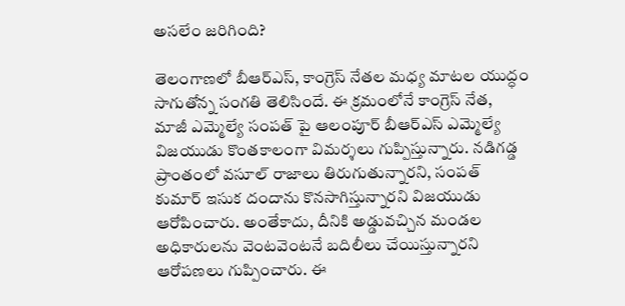అసలేం జరిగింది?

తెలంగాణలో బీఆర్ఎస్, కాంగ్రెస్ నేతల మధ్య మాటల యుద్ధం సాగుతోన్న సంగతి తెలిసిందే. ఈ క్రమంలోనే కాంగ్రెస్ నేత, మాజీ ఎమ్మెల్యే సంపత్ పై ఆలంపూర్ బీఆర్ఎస్ ఎమ్మెల్యే విజయుడు కొంతకాలంగా విమర్శలు గుప్పిస్తున్నారు. నడిగడ్డ ప్రాంతంలో వసూల్ రాజాలు తిరుగుతున్నారని, సంపత్ కుమార్ ఇసుక దందాను కొనసాగిస్తున్నారని విజయుడు ఆరోపించారు. అంతేకాదు, దీనికి అడ్డువచ్చిన మండల అధికారులను వెంటవెంటనే బదిలీలు చేయిస్తున్నారని ఆరోపణలు గుప్పించారు. ఈ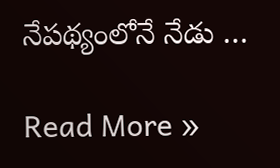నేపథ్యంలోనే నేడు …

Read More »